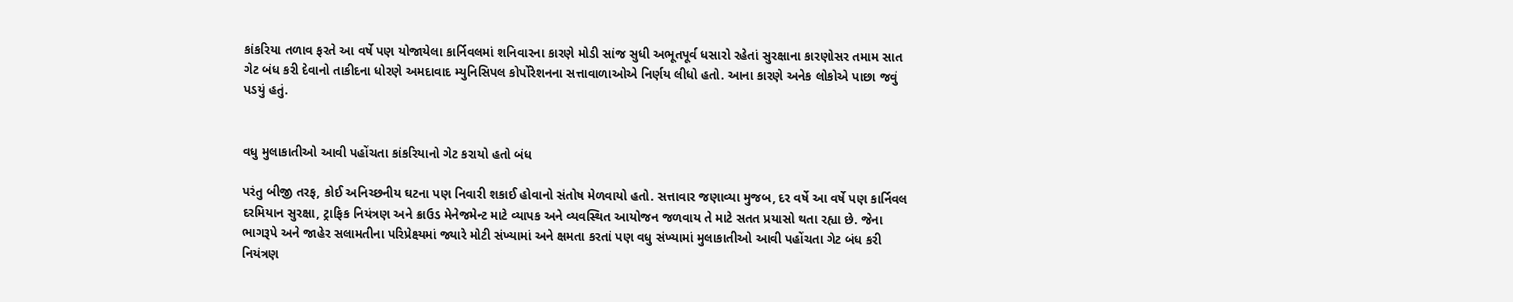કાંકરિયા તળાવ ફરતે આ વર્ષે પણ યોજાયેલા કાર્નિવલમાં શનિવારના કારણે મોડી સાંજ સુધી અભૂતપૂર્વ ધસારો રહેતાં સુરક્ષાના કારણોસર તમામ સાત ગેટ બંધ કરી દેવાનો તાકીદના ધોરણે અમદાવાદ મ્યુનિસિપલ કોર્પોરેશનના સત્તાવાળાઓએ નિર્ણય લીધો હતો. આના કારણે અનેક લોકોએ પાછા જવું પડયું હતું.


વધુ મુલાકાતીઓ આવી પહોંચતા કાંકરિયાનો ગેટ કરાયો હતો બંધ

પરંતુ બીજી તરફ, કોઈ અનિચ્છનીય ઘટના પણ નિવારી શકાઈ હોવાનો સંતોષ મેળવાયો હતો. સત્તાવાર જણાવ્યા મુજબ, દર વર્ષે આ વર્ષે પણ કાર્નિવલ દરમિયાન સુરક્ષા, ટ્રાફિક નિયંત્રણ અને ક્રાઉડ મેનેજમેન્ટ માટે વ્યાપક અને વ્યવસ્થિત આયોજન જળવાય તે માટે સતત પ્રયાસો થતા રહ્યા છે. જેના ભાગરૂપે અને જાહેર સલામતીના પરિપ્રેક્ષ્યમાં જ્યારે મોટી સંખ્યામાં અને ક્ષમતા કરતાં પણ વધુ સંખ્યામાં મુલાકાતીઓ આવી પહોંચતા ગેટ બંધ કરી નિયંત્રણ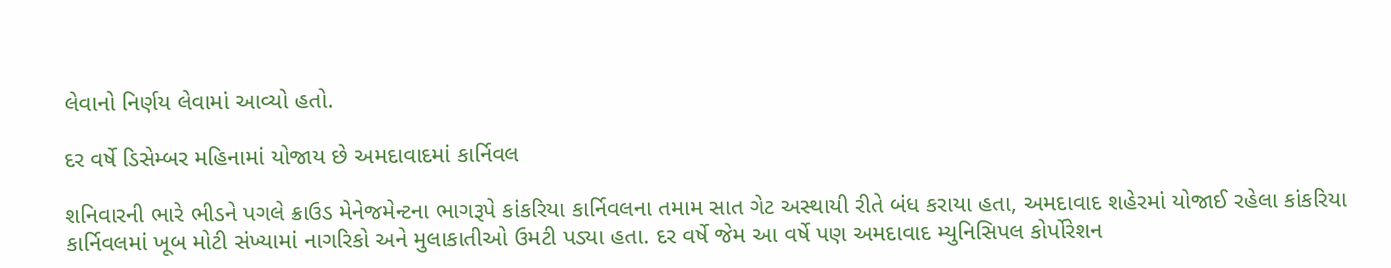લેવાનો નિર્ણય લેવામાં આવ્યો હતો.

દર વર્ષે ડિસેમ્બર મહિનામાં યોજાય છે અમદાવાદમાં કાર્નિવલ

શનિવારની ભારે ભીડને પગલે ક્રાઉડ મેનેજમેન્ટના ભાગરૂપે કાંકરિયા કાર્નિવલના તમામ સાત ગેટ અસ્થાયી રીતે બંધ કરાયા હતા, અમદાવાદ શહેરમાં યોજાઈ રહેલા કાંકરિયા કાર્નિવલમાં ખૂબ મોટી સંખ્યામાં નાગરિકો અને મુલાકાતીઓ ઉમટી પડ્યા હતા. દર વર્ષે જેમ આ વર્ષે પણ અમદાવાદ મ્યુનિસિપલ કોર્પોરેશન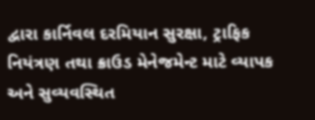દ્વારા કાર્નિવલ દરમિયાન સુરક્ષા, ટ્રાફિક નિયંત્રણ તથા ક્રાઉડ મેનેજમેન્ટ માટે વ્યાપક અને સુવ્યવસ્થિત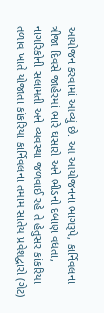આયોજન કરવામાં આવ્યું છે. આ આયોજનના ભાગરૂપે, કાર્નિવલના ત્રીજા દિવસે જાહેરમાં ભારે ઘસારો અને ભીડનો દબાણ વધતા, નાગરિકોની સલામતી અને વ્યવસ્થા જળવાઈ રહે તે હેતુસર કાંકરિયા તળાવ ખાતે યોજાતા કાંકરિયા કાર્નિવલના તમામ સાતેય પ્રવેશદ્વારો (ગેટ)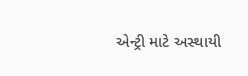એન્ટ્રી માટે અસ્થાયી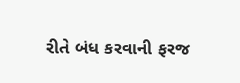રીતે બંધ કરવાની ફરજ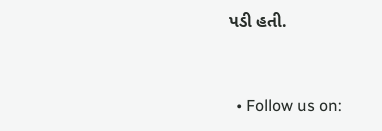પડી હતી.



  • Follow us on: